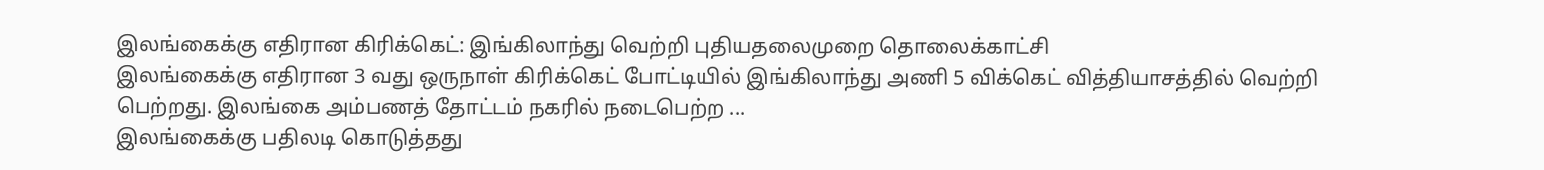இலங்கைக்கு எதிரான கிரிக்கெட்: இங்கிலாந்து வெற்றி புதியதலைமுறை தொலைக்காட்சி
இலங்கைக்கு எதிரான 3 வது ஒருநாள் கிரிக்கெட் போட்டியில் இங்கிலாந்து அணி 5 விக்கெட் வித்தியாசத்தில் வெற்றி பெற்றது. இலங்கை அம்பணத் தோட்டம் நகரில் நடைபெற்ற ...
இலங்கைக்கு பதிலடி கொடுத்தது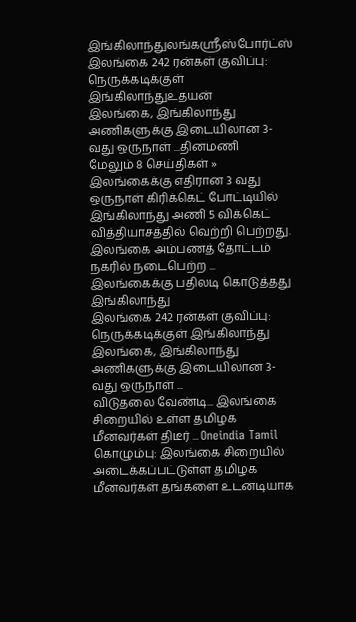இங்கிலாந்துலங்கஸ்ரீஸ்போர்ட்ஸ்
இலங்கை 242 ரன்கள் குவிப்பு: நெருக்கடிக்குள் இங்கிலாந்துஉதயன்
இலங்கை, இங்கிலாந்து அணிகளுக்கு இடையிலான 3-வது ஒருநாள் ...தினமணி
மேலும் 8 செய்திகள் »
இலங்கைக்கு எதிரான 3 வது ஒருநாள் கிரிக்கெட் போட்டியில் இங்கிலாந்து அணி 5 விக்கெட் வித்தியாசத்தில் வெற்றி பெற்றது. இலங்கை அம்பணத் தோட்டம் நகரில் நடைபெற்ற ...
இலங்கைக்கு பதிலடி கொடுத்தது இங்கிலாந்து
இலங்கை 242 ரன்கள் குவிப்பு: நெருக்கடிக்குள் இங்கிலாந்து
இலங்கை, இங்கிலாந்து அணிகளுக்கு இடையிலான 3-வது ஒருநாள் ...
விடுதலை வேண்டி... இலங்கை சிறையில் உள்ள தமிழக மீனவர்கள் திடீர் ... Oneindia Tamil
கொழும்பு: இலங்கை சிறையில் அடைக்கப்பட்டுள்ள தமிழக மீனவர்கள் தங்களை உடனடியாக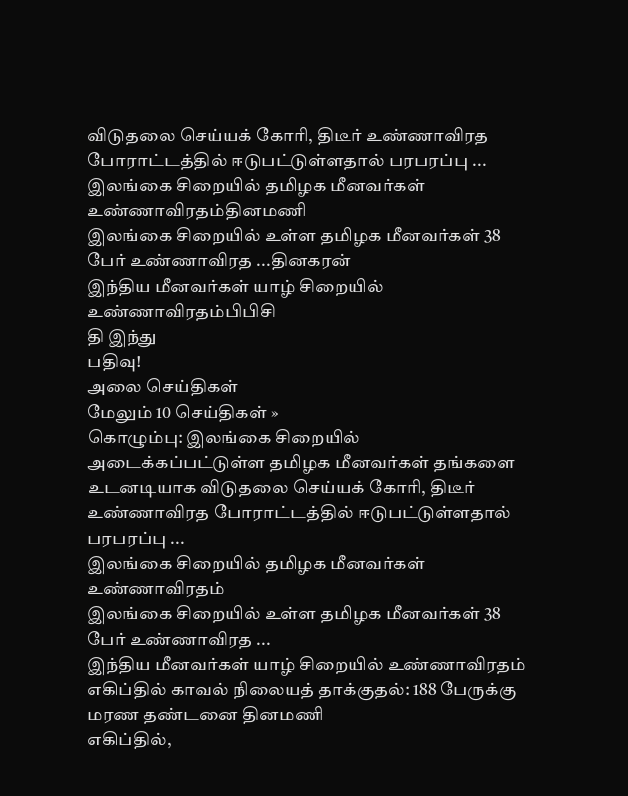விடுதலை செய்யக் கோரி, திடீர் உண்ணாவிரத போராட்டத்தில் ஈடுபட்டுள்ளதால் பரபரப்பு ...
இலங்கை சிறையில் தமிழக மீனவர்கள் உண்ணாவிரதம்தினமணி
இலங்கை சிறையில் உள்ள தமிழக மீனவர்கள் 38 பேர் உண்ணாவிரத ...தினகரன்
இந்திய மீனவர்கள் யாழ் சிறையில் உண்ணாவிரதம்பிபிசி
தி இந்து
பதிவு!
அலை செய்திகள்
மேலும் 10 செய்திகள் »
கொழும்பு: இலங்கை சிறையில் அடைக்கப்பட்டுள்ள தமிழக மீனவர்கள் தங்களை உடனடியாக விடுதலை செய்யக் கோரி, திடீர் உண்ணாவிரத போராட்டத்தில் ஈடுபட்டுள்ளதால் பரபரப்பு ...
இலங்கை சிறையில் தமிழக மீனவர்கள் உண்ணாவிரதம்
இலங்கை சிறையில் உள்ள தமிழக மீனவர்கள் 38 பேர் உண்ணாவிரத ...
இந்திய மீனவர்கள் யாழ் சிறையில் உண்ணாவிரதம்
எகிப்தில் காவல் நிலையத் தாக்குதல்: 188 பேருக்கு மரண தண்டனை தினமணி
எகிப்தில்,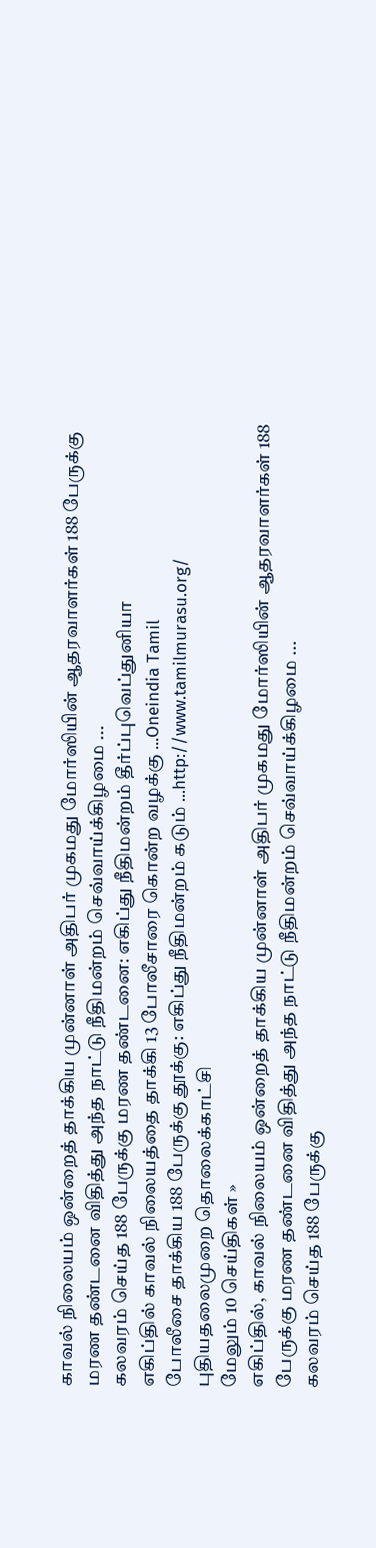காவல் நிலையம் ஒன்றைத் தாக்கிய முன்னாள் அதிபர் முகமது மோர்ஸியின் ஆதரவாளர்கள் 188 பேருக்கு மரண தண்டனை விதித்து அந்த நாட்டு நீதிமன்றம் செவ்வாய்க்கிழமை ...
கலவரம் செய்த 188 பேருக்கு மரண தண்டனை: எகிப்து நீதிமன்றம் தீர்ப்புவெப்துனியா
எகிப்தில் காவல் நிலையத்தை தாக்கி 13 போலீசாரை கொன்ற வழக்கு ...Oneindia Tamil
போலீசை தாக்கிய 188 பேருக்கு தூக்கு: எகிப்து நீதிமன்றம் கடும் ...http://www.tamilmurasu.org/
புதியதலைமுறை தொலைக்காட்சி
மேலும் 10 செய்திகள் »
எகிப்தில், காவல் நிலையம் ஒன்றைத் தாக்கிய முன்னாள் அதிபர் முகமது மோர்ஸியின் ஆதரவாளர்கள் 188 பேருக்கு மரண தண்டனை விதித்து அந்த நாட்டு நீதிமன்றம் செவ்வாய்க்கிழமை ...
கலவரம் செய்த 188 பேருக்கு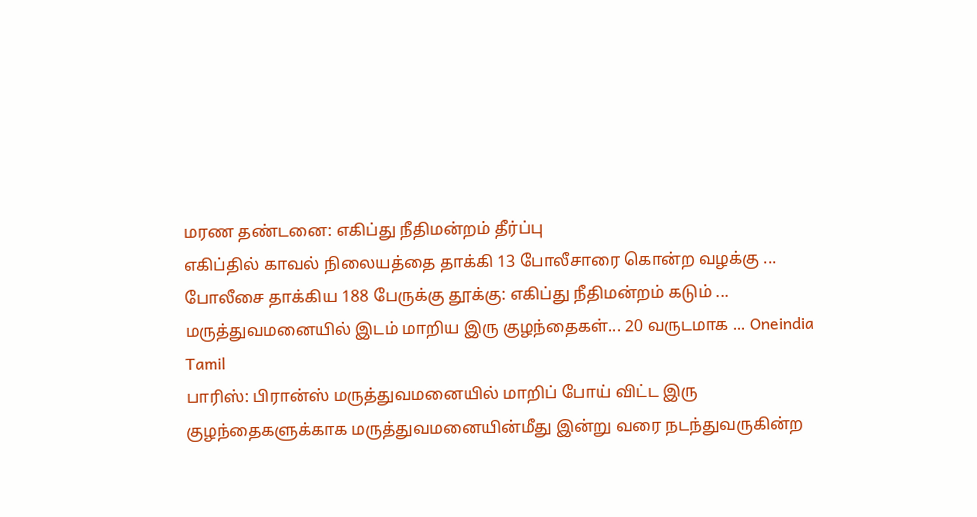மரண தண்டனை: எகிப்து நீதிமன்றம் தீர்ப்பு
எகிப்தில் காவல் நிலையத்தை தாக்கி 13 போலீசாரை கொன்ற வழக்கு ...
போலீசை தாக்கிய 188 பேருக்கு தூக்கு: எகிப்து நீதிமன்றம் கடும் ...
மருத்துவமனையில் இடம் மாறிய இரு குழந்தைகள்... 20 வருடமாக ... Oneindia Tamil
பாரிஸ்: பிரான்ஸ் மருத்துவமனையில் மாறிப் போய் விட்ட இரு குழந்தைகளுக்காக மருத்துவமனையின்மீது இன்று வரை நடந்துவருகின்ற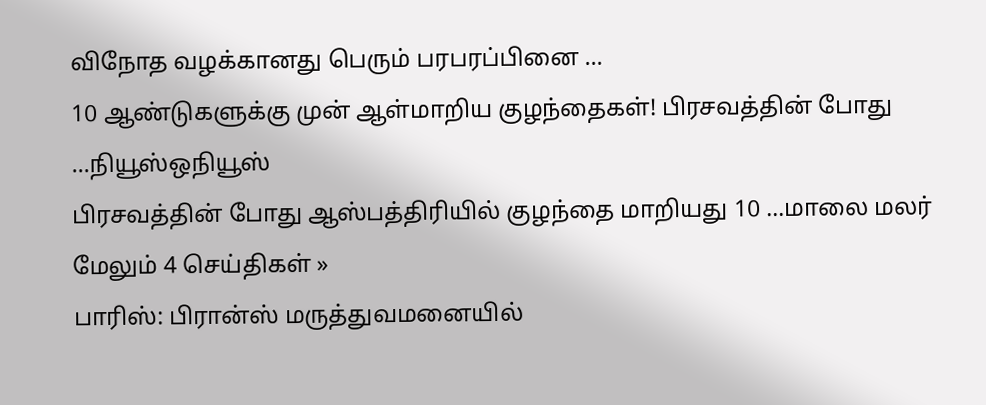விநோத வழக்கானது பெரும் பரபரப்பினை ...
10 ஆண்டுகளுக்கு முன் ஆள்மாறிய குழந்தைகள்! பிரசவத்தின் போது ...நியூஸ்ஒநியூஸ்
பிரசவத்தின் போது ஆஸ்பத்திரியில் குழந்தை மாறியது 10 ...மாலை மலர்
மேலும் 4 செய்திகள் »
பாரிஸ்: பிரான்ஸ் மருத்துவமனையில்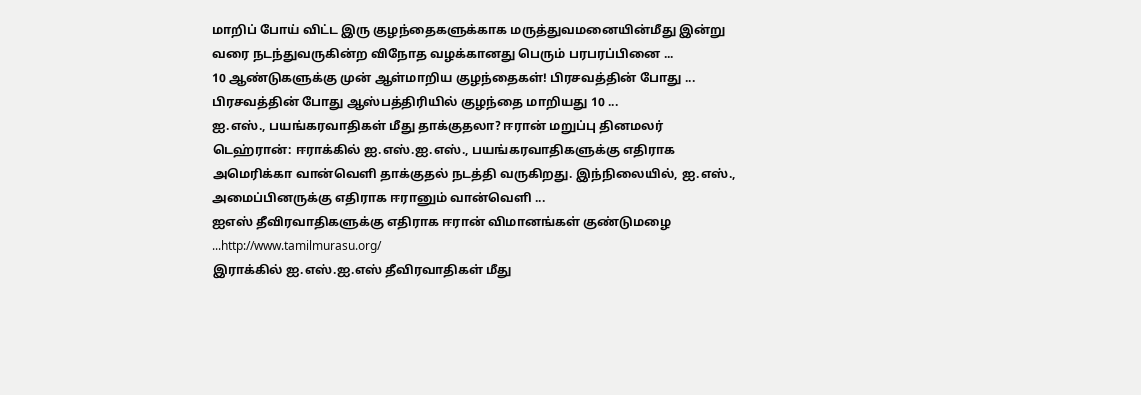மாறிப் போய் விட்ட இரு குழந்தைகளுக்காக மருத்துவமனையின்மீது இன்று வரை நடந்துவருகின்ற விநோத வழக்கானது பெரும் பரபரப்பினை ...
10 ஆண்டுகளுக்கு முன் ஆள்மாறிய குழந்தைகள்! பிரசவத்தின் போது ...
பிரசவத்தின் போது ஆஸ்பத்திரியில் குழந்தை மாறியது 10 ...
ஐ.எஸ்., பயங்கரவாதிகள் மீது தாக்குதலா? ஈரான் மறுப்பு தினமலர்
டெஹ்ரான்: ஈராக்கில் ஐ.எஸ்.ஐ.எஸ்., பயங்கரவாதிகளுக்கு எதிராக அமெரிக்கா வான்வெளி தாக்குதல் நடத்தி வருகிறது. இந்நிலையில், ஐ.எஸ்., அமைப்பினருக்கு எதிராக ஈரானும் வான்வெளி ...
ஐஎஸ் தீவிரவாதிகளுக்கு எதிராக ஈரான் விமானங்கள் குண்டுமழை ...http://www.tamilmurasu.org/
இராக்கில் ஐ.எஸ்.ஐ.எஸ் தீவிரவாதிகள் மீது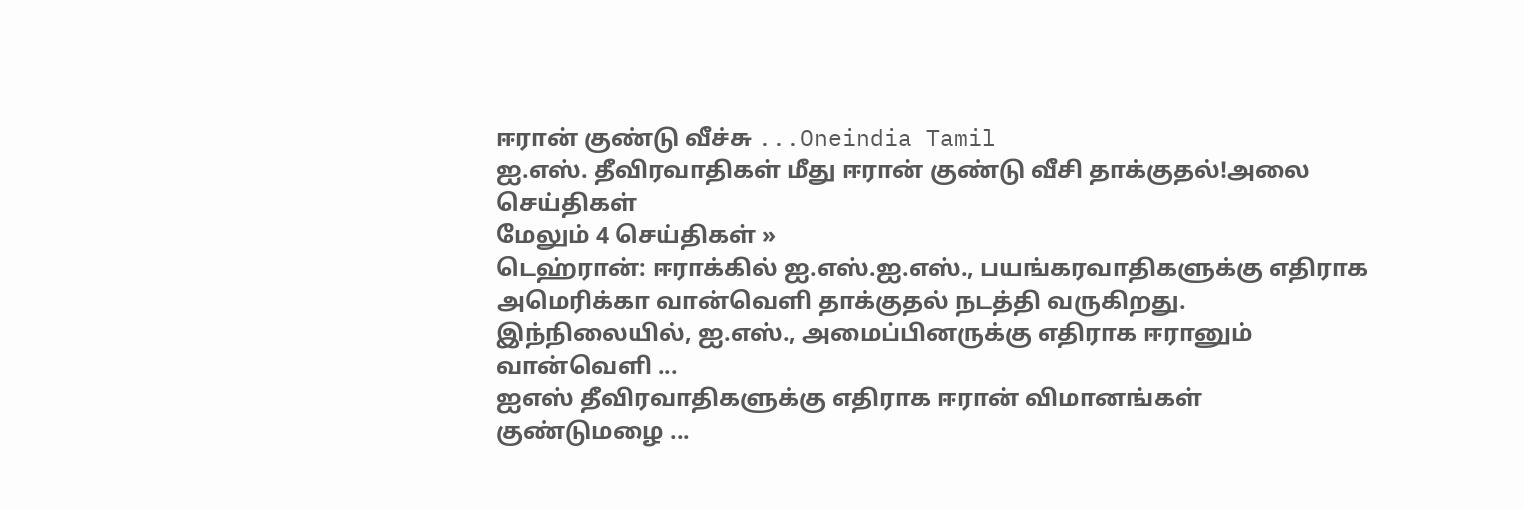ஈரான் குண்டு வீச்சு ...Oneindia Tamil
ஐ.எஸ். தீவிரவாதிகள் மீது ஈரான் குண்டு வீசி தாக்குதல்!அலை செய்திகள்
மேலும் 4 செய்திகள் »
டெஹ்ரான்: ஈராக்கில் ஐ.எஸ்.ஐ.எஸ்., பயங்கரவாதிகளுக்கு எதிராக அமெரிக்கா வான்வெளி தாக்குதல் நடத்தி வருகிறது. இந்நிலையில், ஐ.எஸ்., அமைப்பினருக்கு எதிராக ஈரானும் வான்வெளி ...
ஐஎஸ் தீவிரவாதிகளுக்கு எதிராக ஈரான் விமானங்கள் குண்டுமழை ...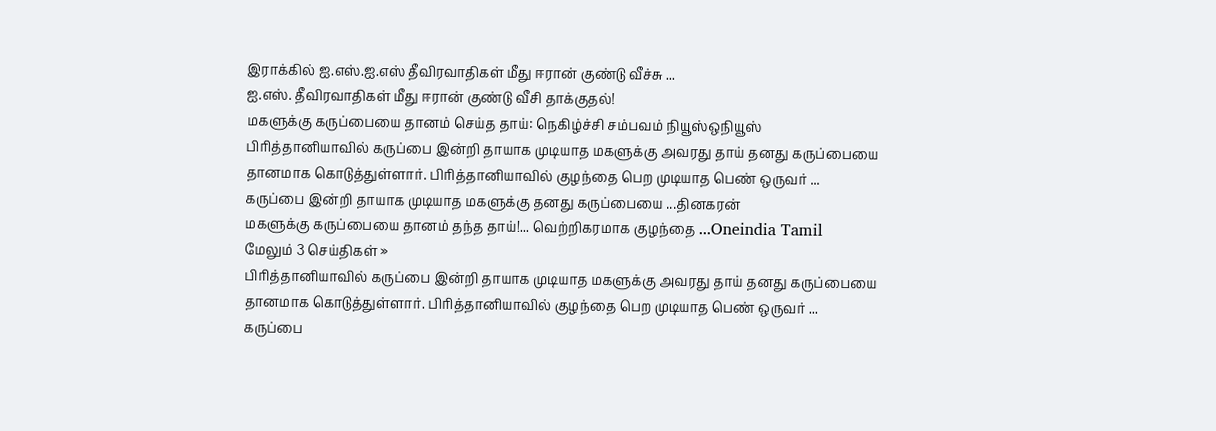இராக்கில் ஐ.எஸ்.ஐ.எஸ் தீவிரவாதிகள் மீது ஈரான் குண்டு வீச்சு ...
ஐ.எஸ். தீவிரவாதிகள் மீது ஈரான் குண்டு வீசி தாக்குதல்!
மகளுக்கு கருப்பையை தானம் செய்த தாய்: நெகிழ்ச்சி சம்பவம் நியூஸ்ஒநியூஸ்
பிரித்தானியாவில் கருப்பை இன்றி தாயாக முடியாத மகளுக்கு அவரது தாய் தனது கருப்பையை தானமாக கொடுத்துள்ளார். பிரித்தானியாவில் குழந்தை பெற முடியாத பெண் ஒருவர் ...
கருப்பை இன்றி தாயாக முடியாத மகளுக்கு தனது கருப்பையை ...தினகரன்
மகளுக்கு கருப்பையை தானம் தந்த தாய்!... வெற்றிகரமாக குழந்தை ...Oneindia Tamil
மேலும் 3 செய்திகள் »
பிரித்தானியாவில் கருப்பை இன்றி தாயாக முடியாத மகளுக்கு அவரது தாய் தனது கருப்பையை தானமாக கொடுத்துள்ளார். பிரித்தானியாவில் குழந்தை பெற முடியாத பெண் ஒருவர் ...
கருப்பை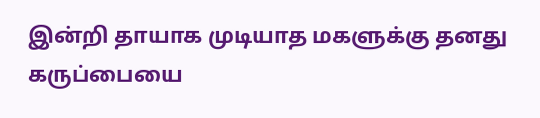இன்றி தாயாக முடியாத மகளுக்கு தனது கருப்பையை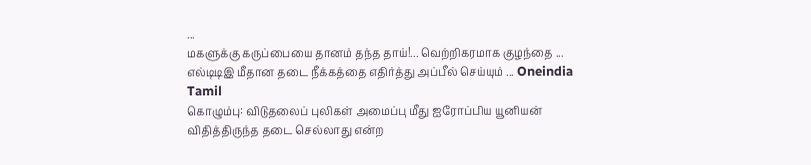...
மகளுக்கு கருப்பையை தானம் தந்த தாய்!... வெற்றிகரமாக குழந்தை ...
எல்டிடிஇ மீதான தடை நீக்கத்தை எதிர்த்து அப்பீல் செய்யும் ... Oneindia Tamil
கொழும்பு: விடுதலைப் புலிகள் அமைப்பு மீது ஐரோப்பிய யூனியன் விதித்திருந்த தடை செல்லாது என்ற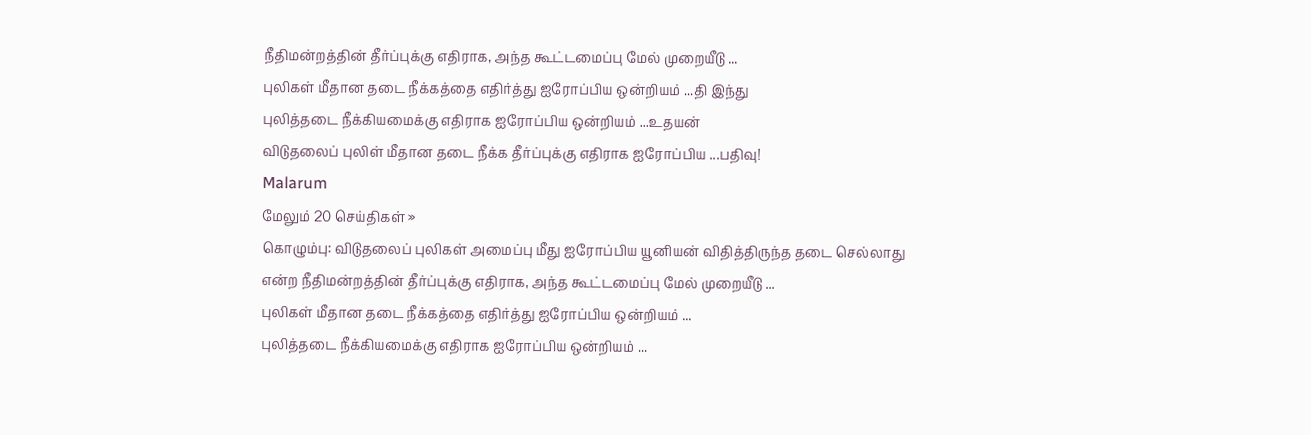நீதிமன்றத்தின் தீர்ப்புக்கு எதிராக, அந்த கூட்டமைப்பு மேல் முறையீடு ...
புலிகள் மீதான தடை நீக்கத்தை எதிர்த்து ஐரோப்பிய ஒன்றியம் ...தி இந்து
புலித்தடை நீக்கியமைக்கு எதிராக ஐரோப்பிய ஒன்றியம் ...உதயன்
விடுதலைப் புலிள் மீதான தடை நீக்க தீர்ப்புக்கு எதிராக ஐரோப்பிய ...பதிவு!
Malarum
மேலும் 20 செய்திகள் »
கொழும்பு: விடுதலைப் புலிகள் அமைப்பு மீது ஐரோப்பிய யூனியன் விதித்திருந்த தடை செல்லாது என்ற நீதிமன்றத்தின் தீர்ப்புக்கு எதிராக, அந்த கூட்டமைப்பு மேல் முறையீடு ...
புலிகள் மீதான தடை நீக்கத்தை எதிர்த்து ஐரோப்பிய ஒன்றியம் ...
புலித்தடை நீக்கியமைக்கு எதிராக ஐரோப்பிய ஒன்றியம் ...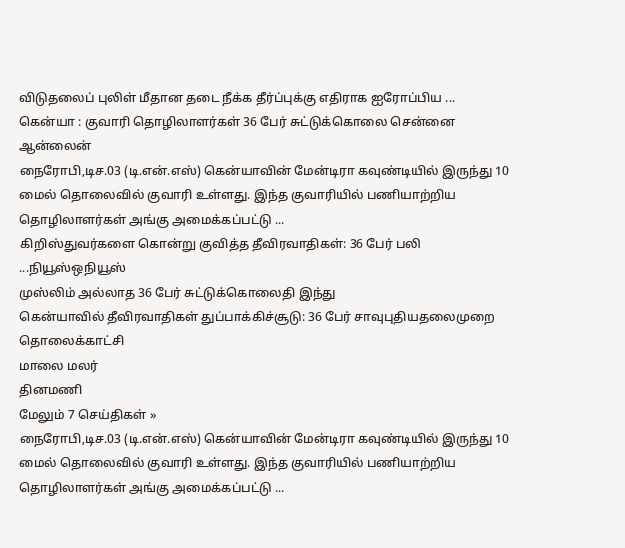விடுதலைப் புலிள் மீதான தடை நீக்க தீர்ப்புக்கு எதிராக ஐரோப்பிய ...
கென்யா : குவாரி தொழிலாளர்கள் 36 பேர் சுட்டுக்கொலை சென்னை ஆன்லைன்
நைரோபி,டிச.03 (டி.என்.எஸ்) கென்யாவின் மேன்டிரா கவுண்டியில் இருந்து 10 மைல் தொலைவில் குவாரி உள்ளது. இந்த குவாரியில் பணியாற்றிய தொழிலாளர்கள் அங்கு அமைக்கப்பட்டு ...
கிறிஸ்துவர்களை கொன்று குவித்த தீவிரவாதிகள்: 36 பேர் பலி ...நியூஸ்ஒநியூஸ்
முஸ்லிம் அல்லாத 36 பேர் சுட்டுக்கொலைதி இந்து
கென்யாவில் தீவிரவாதிகள் துப்பாக்கிச்சூடு: 36 பேர் சாவுபுதியதலைமுறை தொலைக்காட்சி
மாலை மலர்
தினமணி
மேலும் 7 செய்திகள் »
நைரோபி,டிச.03 (டி.என்.எஸ்) கென்யாவின் மேன்டிரா கவுண்டியில் இருந்து 10 மைல் தொலைவில் குவாரி உள்ளது. இந்த குவாரியில் பணியாற்றிய தொழிலாளர்கள் அங்கு அமைக்கப்பட்டு ...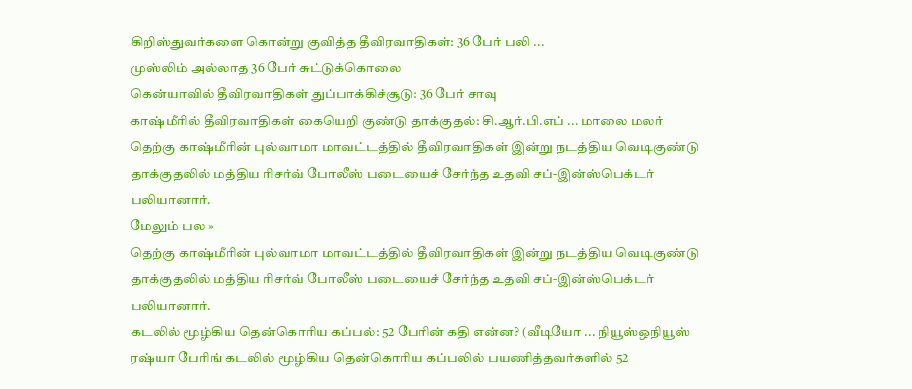கிறிஸ்துவர்களை கொன்று குவித்த தீவிரவாதிகள்: 36 பேர் பலி ...
முஸ்லிம் அல்லாத 36 பேர் சுட்டுக்கொலை
கென்யாவில் தீவிரவாதிகள் துப்பாக்கிச்சூடு: 36 பேர் சாவு
காஷ்மீரில் தீவிரவாதிகள் கையெறி குண்டு தாக்குதல்: சி.ஆர்.பி.எப் ... மாலை மலர்
தெற்கு காஷ்மீரின் புல்வாமா மாவட்டத்தில் தீவிரவாதிகள் இன்று நடத்திய வெடிகுண்டு தாக்குதலில் மத்திய ரிசர்வ் போலீஸ் படையைச் சேர்ந்த உதவி சப்-இன்ஸ்பெக்டர் பலியானார்.
மேலும் பல »
தெற்கு காஷ்மீரின் புல்வாமா மாவட்டத்தில் தீவிரவாதிகள் இன்று நடத்திய வெடிகுண்டு தாக்குதலில் மத்திய ரிசர்வ் போலீஸ் படையைச் சேர்ந்த உதவி சப்-இன்ஸ்பெக்டர் பலியானார்.
கடலில் மூழ்கிய தென்கொரிய கப்பல்: 52 பேரின் கதி என்ன? (வீடியோ ... நியூஸ்ஒநியூஸ்
ரஷ்யா பேரிங் கடலில் மூழ்கிய தென்கொரிய கப்பலில் பயணித்தவர்களில் 52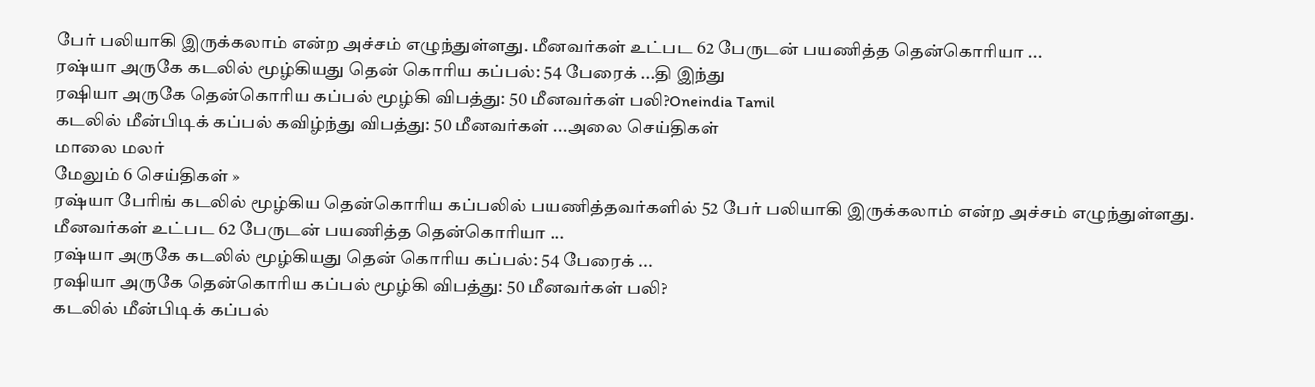பேர் பலியாகி இருக்கலாம் என்ற அச்சம் எழுந்துள்ளது. மீனவர்கள் உட்பட 62 பேருடன் பயணித்த தென்கொரியா ...
ரஷ்யா அருகே கடலில் மூழ்கியது தென் கொரிய கப்பல்: 54 பேரைக் ...தி இந்து
ரஷியா அருகே தென்கொரிய கப்பல் மூழ்கி விபத்து: 50 மீனவர்கள் பலி?Oneindia Tamil
கடலில் மீன்பிடிக் கப்பல் கவிழ்ந்து விபத்து: 50 மீனவர்கள் ...அலை செய்திகள்
மாலை மலர்
மேலும் 6 செய்திகள் »
ரஷ்யா பேரிங் கடலில் மூழ்கிய தென்கொரிய கப்பலில் பயணித்தவர்களில் 52 பேர் பலியாகி இருக்கலாம் என்ற அச்சம் எழுந்துள்ளது. மீனவர்கள் உட்பட 62 பேருடன் பயணித்த தென்கொரியா ...
ரஷ்யா அருகே கடலில் மூழ்கியது தென் கொரிய கப்பல்: 54 பேரைக் ...
ரஷியா அருகே தென்கொரிய கப்பல் மூழ்கி விபத்து: 50 மீனவர்கள் பலி?
கடலில் மீன்பிடிக் கப்பல்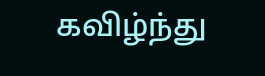கவிழ்ந்து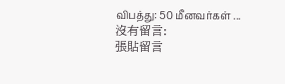விபத்து: 50 மீனவர்கள் ...
沒有留言:
張貼留言